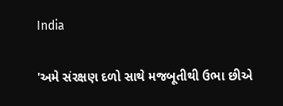India

'અમે સંરક્ષણ દળો સાથે મજબૂતીથી ઉભા છીએ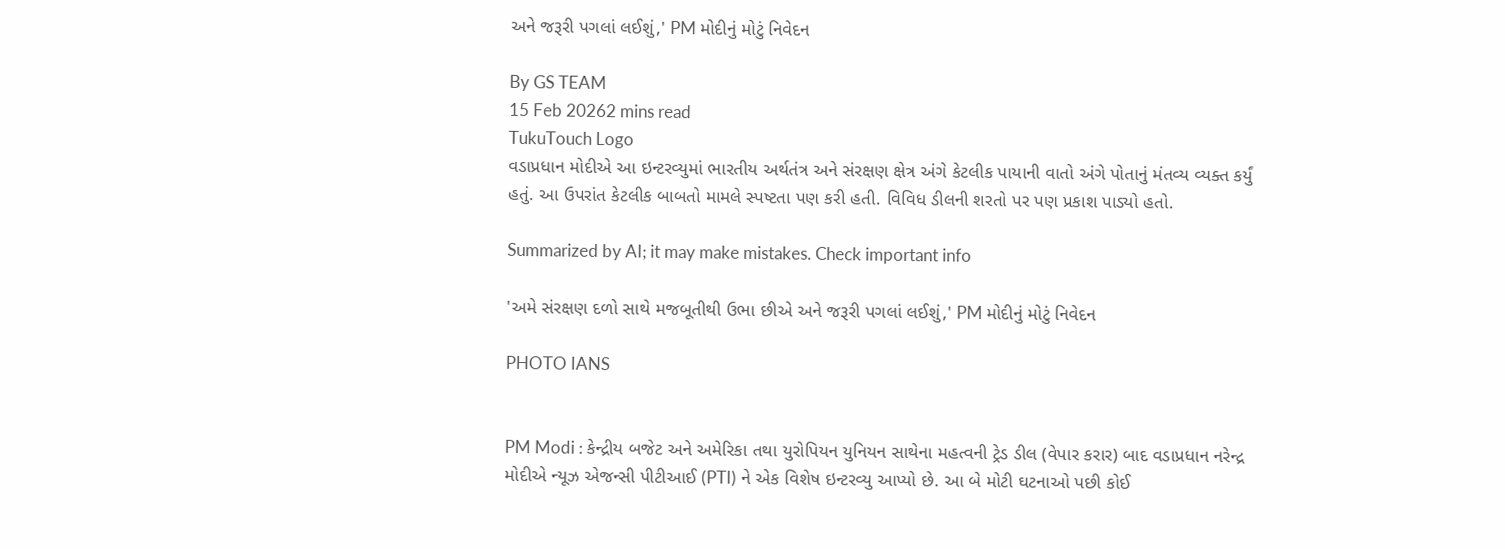અને જરૂરી પગલાં લઈશું,' PM મોદીનું મોટું નિવેદન

By GS TEAM
15 Feb 20262 mins read
TukuTouch Logo
વડાપ્રધાન મોદીએ આ ઇન્ટરવ્યુમાં ભારતીય અર્થતંત્ર અને સંરક્ષણ ક્ષેત્ર અંગે કેટલીક પાયાની વાતો અંગે પોતાનું મંતવ્ય વ્યક્ત કર્યું હતું. આ ઉપરાંત કેટલીક બાબતો મામલે સ્પષ્ટતા પણ કરી હતી. વિવિધ ડીલની શરતો પર પણ પ્રકાશ પાડ્યો હતો.

Summarized by AI; it may make mistakes. Check important info

'અમે સંરક્ષણ દળો સાથે મજબૂતીથી ઉભા છીએ અને જરૂરી પગલાં લઈશું,' PM મોદીનું મોટું નિવેદન

PHOTO IANS


PM Modi : કેન્દ્રીય બજેટ અને અમેરિકા તથા યુરોપિયન યુનિયન સાથેના મહત્વની ટ્રેડ ડીલ (વેપાર કરાર) બાદ વડાપ્રધાન નરેન્દ્ર મોદીએ ન્યૂઝ એજન્સી પીટીઆઈ (PTI) ને એક વિશેષ ઇન્ટરવ્યુ આપ્યો છે. આ બે મોટી ઘટનાઓ પછી કોઈ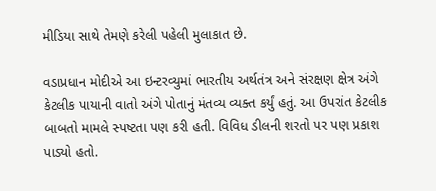મીડિયા સાથે તેમણે કરેલી પહેલી મુલાકાત છે.

વડાપ્રધાન મોદીએ આ ઇન્ટરવ્યુમાં ભારતીય અર્થતંત્ર અને સંરક્ષણ ક્ષેત્ર અંગે કેટલીક પાયાની વાતો અંગે પોતાનું મંતવ્ય વ્યક્ત કર્યું હતું. આ ઉપરાંત કેટલીક બાબતો મામલે સ્પષ્ટતા પણ કરી હતી. વિવિધ ડીલની શરતો પર પણ પ્રકાશ પાડ્યો હતો.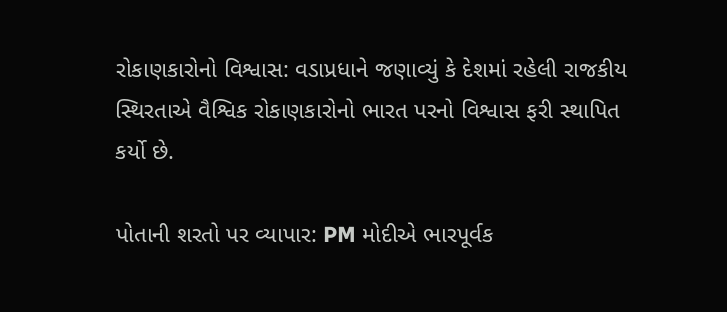રોકાણકારોનો વિશ્વાસ: વડાપ્રધાને જણાવ્યું કે દેશમાં રહેલી રાજકીય સ્થિરતાએ વૈશ્વિક રોકાણકારોનો ભારત પરનો વિશ્વાસ ફરી સ્થાપિત કર્યો છે.

પોતાની શરતો પર વ્યાપાર: PM મોદીએ ભારપૂર્વક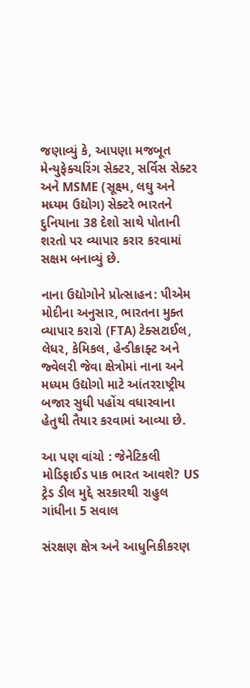જણાવ્યું કે, આપણા મજબૂત મેન્યુફેક્ચરિંગ સેક્ટર, સર્વિસ સેક્ટર અને MSME (સૂક્ષ્મ, લઘુ અને મધ્યમ ઉદ્યોગ) સેક્ટરે ભારતને દુનિયાના 38 દેશો સાથે પોતાની શરતો પર વ્યાપાર કરાર કરવામાં સક્ષમ બનાવ્યું છે.

નાના ઉદ્યોગોને પ્રોત્સાહન: પીએમ મોદીના અનુસાર, ભારતના મુક્ત વ્યાપાર કરારો (FTA) ટેક્સટાઈલ, લેધર, કેમિકલ, હેન્ડીક્રાફ્ટ અને જ્વેલરી જેવા ક્ષેત્રોમાં નાના અને મધ્યમ ઉદ્યોગો માટે આંતરરાષ્ટ્રીય બજાર સુધી પહોંચ વધારવાના હેતુથી તૈયાર કરવામાં આવ્યા છે.

આ પણ વાંચો : જેનેટિકલી મોડિફાઈડ પાક ભારત આવશે? US ટ્રેડ ડીલ મુદ્દે સરકારથી રાહુલ ગાંધીના 5 સવાલ

સંરક્ષણ ક્ષેત્ર અને આધુનિકીકરણ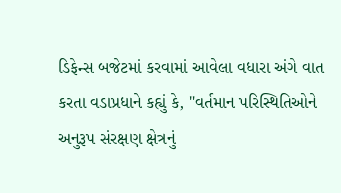ડિફેન્સ બજેટમાં કરવામાં આવેલા વધારા અંગે વાત કરતા વડાપ્રધાને કહ્યું કે, "વર્તમાન પરિસ્થિતિઓને અનુરૂપ સંરક્ષણ ક્ષેત્રનું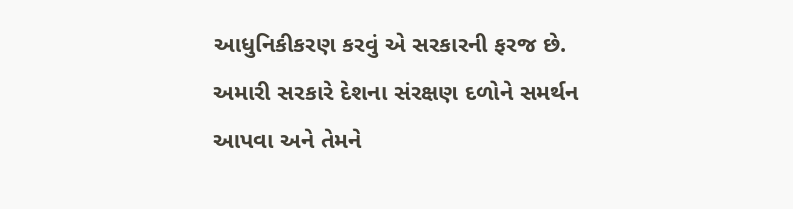આધુનિકીકરણ કરવું એ સરકારની ફરજ છે. અમારી સરકારે દેશના સંરક્ષણ દળોને સમર્થન આપવા અને તેમને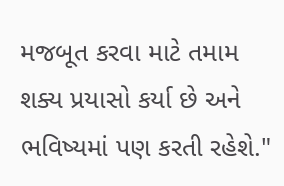મજબૂત કરવા માટે તમામ શક્ય પ્રયાસો કર્યા છે અને ભવિષ્યમાં પણ કરતી રહેશે."